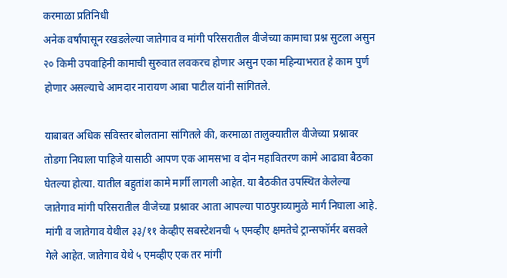करमाळा प्रतिनिधी
अनेक वर्षांपासून रखडलेल्या जातेगाव व मांगी परिसरातील वीजेच्या कामाचा प्रश्न सुटला असुन २० किमी उपवाहिनी कामाची सुरुवात लवकरच होणार असुन एका महिन्याभरात हे काम पुर्ण होणार असल्याचे आमदार नारायण आबा पाटील यांनी सांगितले.

याबाबत अधिक सविस्तर बोलताना सांगितले की, करमाळा तालुक्यातील वीजेच्या प्रश्नावर तोडगा निघाला पाहिजे यासाठी आपण एक आमसभा व दोन महावितरण कामे आढावा बैठका घेतल्या होत्या. यातील बहुतांश कामे मार्गी लागली आहेत. या बैठकीत उपस्थित केलेल्या जातेगाव मांगी परिसरातील वीजेच्या प्रश्नावर आता आपल्या पाठपुराव्यामुळे मार्ग निघाला आहे. मांगी व जातेगाव येथील ३३/११ केव्हीए सबस्टेशनची ५ एमव्हीए क्षमतेचे ट्रान्सफॉर्मर बसवले गेले आहेत. जातेगाव येथे ५ एमव्हीए एक तर मांगी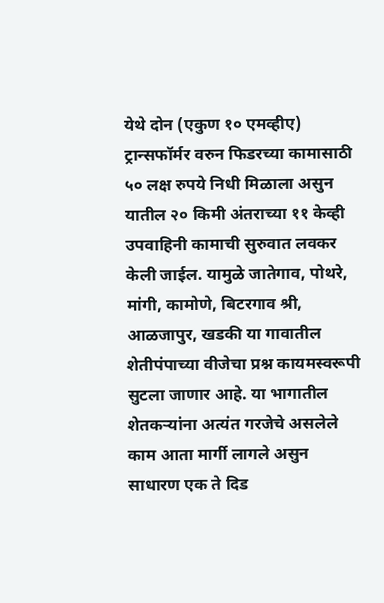येथे दोन (एकुण १० एमव्हीए) ट्रान्सफॉर्मर वरुन फिडरच्या कामासाठी ५० लक्ष रुपये निधी मिळाला असुन यातील २० किमी अंतराच्या ११ केव्ही उपवाहिनी कामाची सुरुवात लवकर केली जाईल. यामुळे जातेगाव, पोथरे, मांगी, कामोणे, बिटरगाव श्री, आळजापुर, खडकी या गावातील शेतीपंपाच्या वीजेचा प्रश्न कायमस्वरूपी सुटला जाणार आहे. या भागातील शेतकऱ्यांना अत्यंत गरजेचे असलेले काम आता मार्गी लागले असुन साधारण एक ते दिड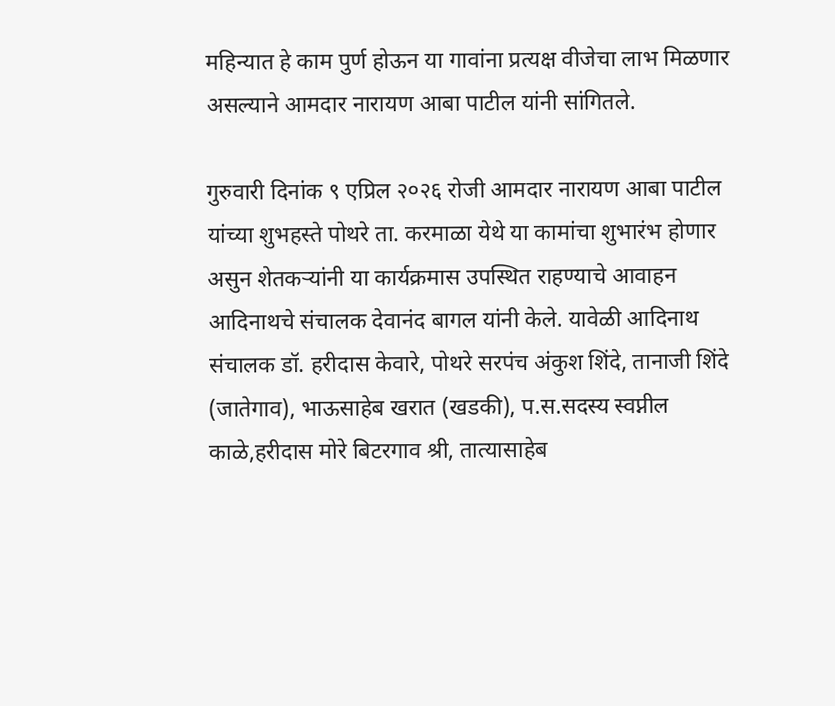महिन्यात हे काम पुर्ण होऊन या गावांना प्रत्यक्ष वीजेचा लाभ मिळणार असल्याने आमदार नारायण आबा पाटील यांनी सांगितले.

गुरुवारी दिनांक ९ एप्रिल २०२६ रोजी आमदार नारायण आबा पाटील यांच्या शुभहस्ते पोथरे ता. करमाळा येथे या कामांचा शुभारंभ होणार असुन शेतकऱ्यांनी या कार्यक्रमास उपस्थित राहण्याचे आवाहन आदिनाथचे संचालक देवानंद बागल यांनी केले. यावेळी आदिनाथ संचालक डॉ. हरीदास केवारे, पोथरे सरपंच अंकुश शिंदे, तानाजी शिंदे (जातेगाव), भाऊसाहेब खरात (खडकी), प.स.सदस्य स्वप्नील काळे,हरीदास मोरे बिटरगाव श्री, तात्यासाहेब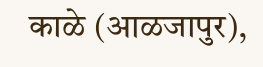काळे (आळजापुर),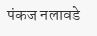पंकज नलावडे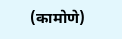(कामोणे)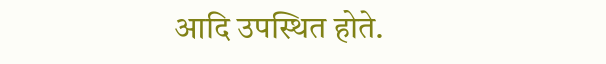आदि उपस्थित होते.